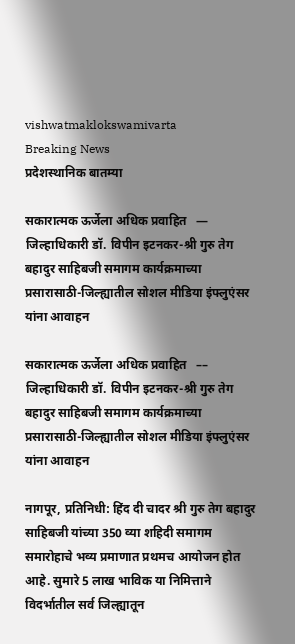vishwatmaklokswamivarta
Breaking News
प्रदेशस्थानिक बातम्या

सकारात्मक ऊर्जेला अधिक प्रवाहित   — जिल्हाधिकारी डॉ. विपीन इटनकर-श्री गुरु तेग बहादुर साहिबजी समागम कार्यक्रमाच्या प्रसारासाठी-जिल्ह्यातील सोशल मीडिया इंफ्लुएंसर यांना आवाहन

सकारात्मक ऊर्जेला अधिक प्रवाहित   –– जिल्हाधिकारी डॉ. विपीन इटनकर-श्री गुरु तेग बहादुर साहिबजी समागम कार्यक्रमाच्या प्रसारासाठी-जिल्ह्यातील सोशल मीडिया इंफ्लुएंसर यांना आवाहन

नागपूर, प्रतिनिधी: हिंद दी चादर श्री गुरु तेग बहादुर साहिबजी यांच्या 350 व्या शहिदी समागम समारोहाचे भव्य प्रमाणात प्रथमच आयोजन होत आहे. सुमारे 5 लाख भाविक या निमित्ताने विदर्भातील सर्व जिल्ह्यातून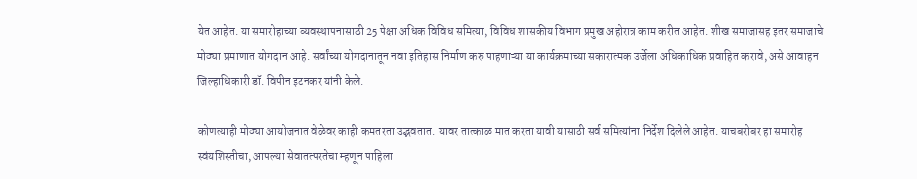येत आहेत. या समारोहाच्या व्यवस्थापनासाठी 25 पेक्षा अधिक विविध समित्या, विविध शासकीय विभाग प्रमुख अहोरात्र काम करीत आहेत. शीख समाजासह इतर समाजाचे मोठ्या प्रमाणात योगदान आहे. सर्वांच्या योगदानातून नवा इतिहास निर्माण करु पाहणाऱ्या या कार्यक्रमाच्या सकारात्मक उर्जेला अधिकाधिक प्रवाहित करावे, असे आवाहन जिल्हाधिकारी डॉ. विपीन इटनकर यांनी केले.

कोणत्याही मोठ्या आयोजनात वेळेवर काही कमतरता उद्भवतात. यावर तात्काळ मात करता यावी यासाठी सर्व समित्यांना निर्देश दिलेले आहेत. याचबरोबर हा समारोह स्वंयशिस्तीचा, आपल्या सेवातत्परतेचा म्हणून पाहिला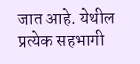जात आहे. येथील प्रत्येक सहभागी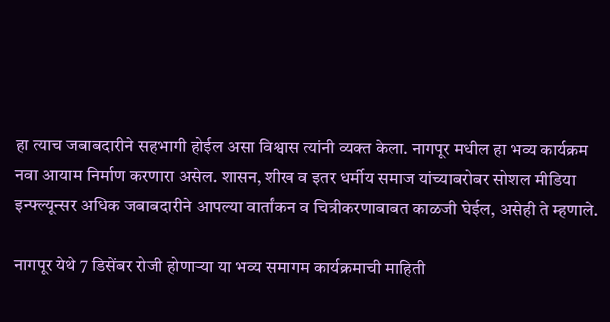हा त्याच जबाबदारीने सहभागी होईल असा विश्वास त्यांनी व्यक्त केला. नागपूर मधील हा भव्य कार्यक्रम नवा आयाम निर्माण करणारा असेल. शासन, शीख व इतर धर्मीय समाज यांच्याबरोबर सोशल मीडिया इन्फ्ल्यून्सर अधिक जबाबदारीने आपल्या वार्तांकन व चित्रीकरणाबाबत काळजी घेईल, असेही ते म्हणाले.

नागपूर येथे 7 डिसेंबर रोजी होणाऱ्या या भव्य समागम कार्यक्रमाची माहिती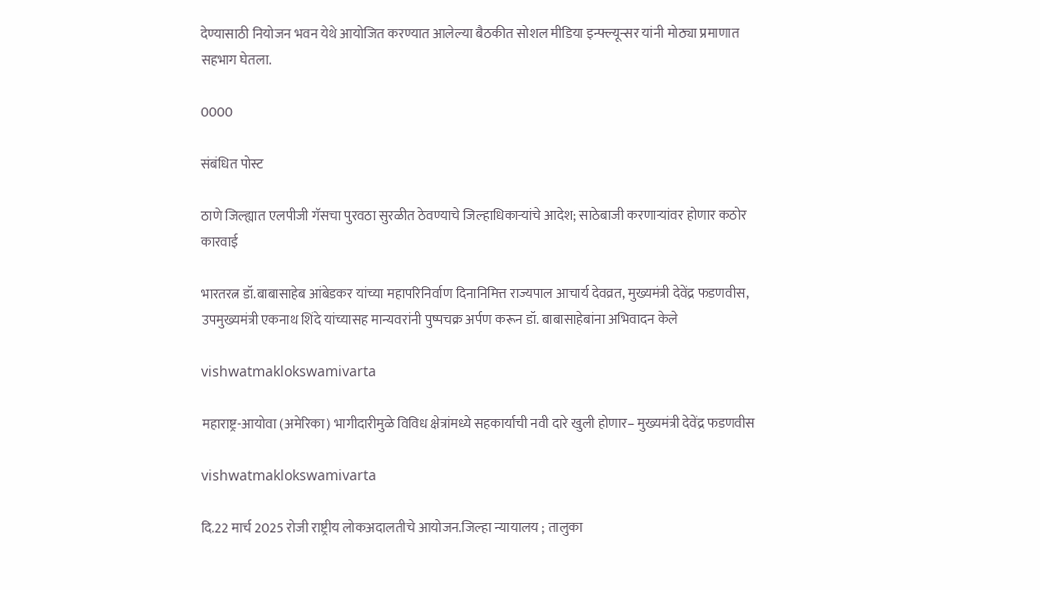देण्यासाठी नियोजन भवन येथे आयोजित करण्यात आलेल्या बैठकीत सोशल मीडिया इन्फ्ल्यून्सर यांनी मोठ्या प्रमाणात सहभाग घेतला.

0000

संबंधित पोस्ट

ठाणे जिल्ह्यात एलपीजी गॅसचा पुरवठा सुरळीत ठेवण्याचे जिल्हाधिकाऱ्यांचे आदेश; साठेबाजी करणाऱ्यांवर होणार कठोर कारवाई

भारतरत्न डॉ.बाबासाहेब आंबेडकर यांच्या महापरिनिर्वाण दिनानिमित्त राज्यपाल आचार्य देवव्रत, मुख्यमंत्री देवेंद्र फडणवीस, उपमुख्यमंत्री एकनाथ शिंदे यांच्यासह मान्यवरांनी पुष्पचक्र अर्पण करून डॉ. बाबासाहेबांना अभिवादन केले

vishwatmaklokswamivarta

महाराष्ट्र-आयोवा (अमेरिका) भागीदारीमुळे विविध क्षेत्रांमध्ये सहकार्याची नवी दारे खुली होणार– मुख्यमंत्री देवेंद्र फडणवीस

vishwatmaklokswamivarta

दि.22 मार्च 2025 रोजी राष्ट्रीय लोकअदालतीचे आयोजन.जिल्हा न्यायालय ; तालुका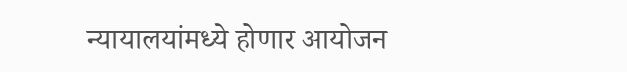न्यायालयांमध्ये होणार आयोजन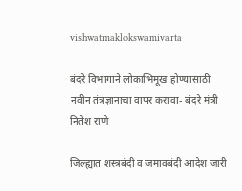vishwatmaklokswamivarta

बंदरे विभागाने लोकाभिमूख होण्यासाठी नवीन तंत्रज्ञानाचा वापर करावा- बंदरे मंत्री नितेश राणे

जिल्ह्यात शस्त्रबंदी व जमावबंदी आदेश जारी